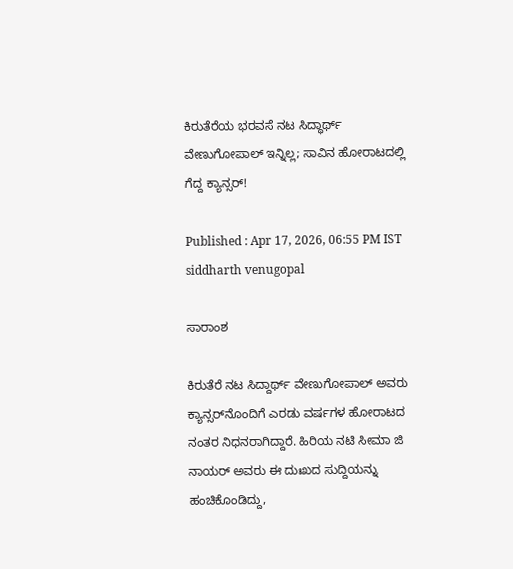ಕಿರುತೆರೆಯ ಭರವಸೆ ನಟ ಸಿದ್ಧಾರ್ಥ್ ವೇಣುಗೋಪಾಲ್ ಇನ್ನಿಲ್ಲ; ಸಾವಿನ ಹೋರಾಟದಲ್ಲಿ ಗೆದ್ದ ಕ್ಯಾನ್ಸರ್!

Published : Apr 17, 2026, 06:55 PM IST
siddharth venugopal

ಸಾರಾಂಶ

ಕಿರುತೆರೆ ನಟ ಸಿದ್ದಾರ್ಥ್ ವೇಣುಗೋಪಾಲ್ ಅವರು ಕ್ಯಾನ್ಸರ್‌ನೊಂದಿಗೆ ಎರಡು ವರ್ಷಗಳ ಹೋರಾಟದ ನಂತರ ನಿಧನರಾಗಿದ್ದಾರೆ. ಹಿರಿಯ ನಟಿ ಸೀಮಾ ಜಿ ನಾಯರ್ ಅವರು ಈ ದುಃಖದ ಸುದ್ದಿಯನ್ನು ಹಂಚಿಕೊಂಡಿದ್ದು,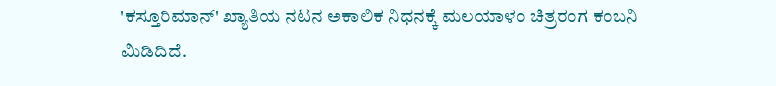'ಕಸ್ತೂರಿಮಾನ್' ಖ್ಯಾತಿಯ ನಟನ ಅಕಾಲಿಕ ನಿಧನಕ್ಕೆ ಮಲಯಾಳಂ ಚಿತ್ರರಂಗ ಕಂಬನಿ ಮಿಡಿದಿದೆ.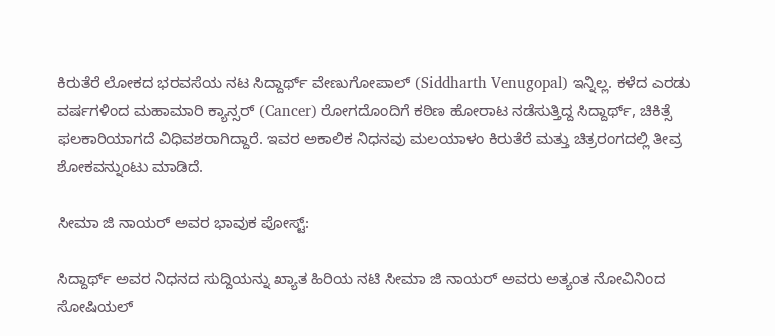ಕಿರುತೆರೆ ಲೋಕದ ಭರವಸೆಯ ನಟ ಸಿದ್ದಾರ್ಥ್ ವೇಣುಗೋಪಾಲ್ (Siddharth Venugopal) ಇನ್ನಿಲ್ಲ. ಕಳೆದ ಎರಡು ವರ್ಷಗಳಿಂದ ಮಹಾಮಾರಿ ಕ್ಯಾನ್ಸರ್ (Cancer) ರೋಗದೊಂದಿಗೆ ಕಠಿಣ ಹೋರಾಟ ನಡೆಸುತ್ತಿದ್ದ ಸಿದ್ದಾರ್ಥ್, ಚಿಕಿತ್ಸೆ ಫಲಕಾರಿಯಾಗದೆ ವಿಧಿವಶರಾಗಿದ್ದಾರೆ. ಇವರ ಅಕಾಲಿಕ ನಿಧನವು ಮಲಯಾಳಂ ಕಿರುತೆರೆ ಮತ್ತು ಚಿತ್ರರಂಗದಲ್ಲಿ ತೀವ್ರ ಶೋಕವನ್ನುಂಟು ಮಾಡಿದೆ.

ಸೀಮಾ ಜಿ ನಾಯರ್ ಅವರ ಭಾವುಕ ಪೋಸ್ಟ್:

ಸಿದ್ದಾರ್ಥ್ ಅವರ ನಿಧನದ ಸುದ್ದಿಯನ್ನು ಖ್ಯಾತ ಹಿರಿಯ ನಟಿ ಸೀಮಾ ಜಿ ನಾಯರ್ ಅವರು ಅತ್ಯಂತ ನೋವಿನಿಂದ ಸೋಷಿಯಲ್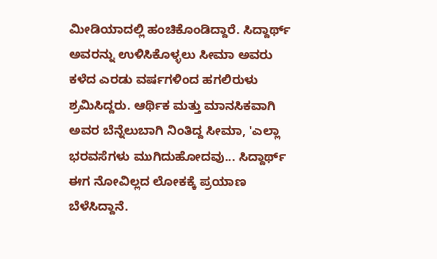ಮೀಡಿಯಾದಲ್ಲಿ ಹಂಚಿಕೊಂಡಿದ್ದಾರೆ. ಸಿದ್ದಾರ್ಥ್ ಅವರನ್ನು ಉಳಿಸಿಕೊಳ್ಳಲು ಸೀಮಾ ಅವರು ಕಳೆದ ಎರಡು ವರ್ಷಗಳಿಂದ ಹಗಲಿರುಳು ಶ್ರಮಿಸಿದ್ದರು. ಆರ್ಥಿಕ ಮತ್ತು ಮಾನಸಿಕವಾಗಿ ಅವರ ಬೆನ್ನೆಲುಬಾಗಿ ನಿಂತಿದ್ದ ಸೀಮಾ, 'ಎಲ್ಲಾ ಭರವಸೆಗಳು ಮುಗಿದುಹೋದವು... ಸಿದ್ದಾರ್ಥ್ ಈಗ ನೋವಿಲ್ಲದ ಲೋಕಕ್ಕೆ ಪ್ರಯಾಣ ಬೆಳೆಸಿದ್ದಾನೆ.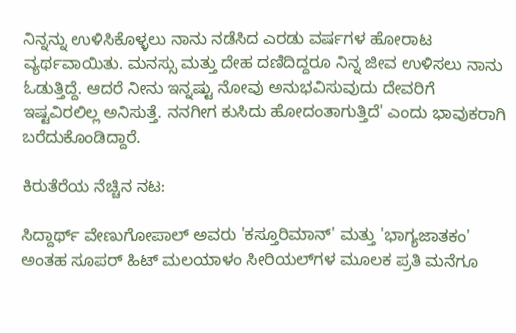ನಿನ್ನನ್ನು ಉಳಿಸಿಕೊಳ್ಳಲು ನಾನು ನಡೆಸಿದ ಎರಡು ವರ್ಷಗಳ ಹೋರಾಟ ವ್ಯರ್ಥವಾಯಿತು. ಮನಸ್ಸು ಮತ್ತು ದೇಹ ದಣಿದಿದ್ದರೂ ನಿನ್ನ ಜೀವ ಉಳಿಸಲು ನಾನು ಓಡುತ್ತಿದ್ದೆ. ಆದರೆ ನೀನು ಇನ್ನಷ್ಟು ನೋವು ಅನುಭವಿಸುವುದು ದೇವರಿಗೆ ಇಷ್ಟವಿರಲಿಲ್ಲ ಅನಿಸುತ್ತೆ. ನನಗೀಗ ಕುಸಿದು ಹೋದಂತಾಗುತ್ತಿದೆ' ಎಂದು ಭಾವುಕರಾಗಿ ಬರೆದುಕೊಂಡಿದ್ದಾರೆ.

ಕಿರುತೆರೆಯ ನೆಚ್ಚಿನ ನಟ:

ಸಿದ್ದಾರ್ಥ್ ವೇಣುಗೋಪಾಲ್ ಅವರು 'ಕಸ್ತೂರಿಮಾನ್' ಮತ್ತು 'ಭಾಗ್ಯಜಾತಕಂ' ಅಂತಹ ಸೂಪರ್ ಹಿಟ್ ಮಲಯಾಳಂ ಸೀರಿಯಲ್‌ಗಳ ಮೂಲಕ ಪ್ರತಿ ಮನೆಗೂ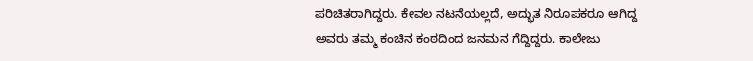ಪರಿಚಿತರಾಗಿದ್ದರು. ಕೇವಲ ನಟನೆಯಲ್ಲದೆ, ಅದ್ಭುತ ನಿರೂಪಕರೂ ಆಗಿದ್ದ ಅವರು ತಮ್ಮ ಕಂಚಿನ ಕಂಠದಿಂದ ಜನಮನ ಗೆದ್ದಿದ್ದರು. ಕಾಲೇಜು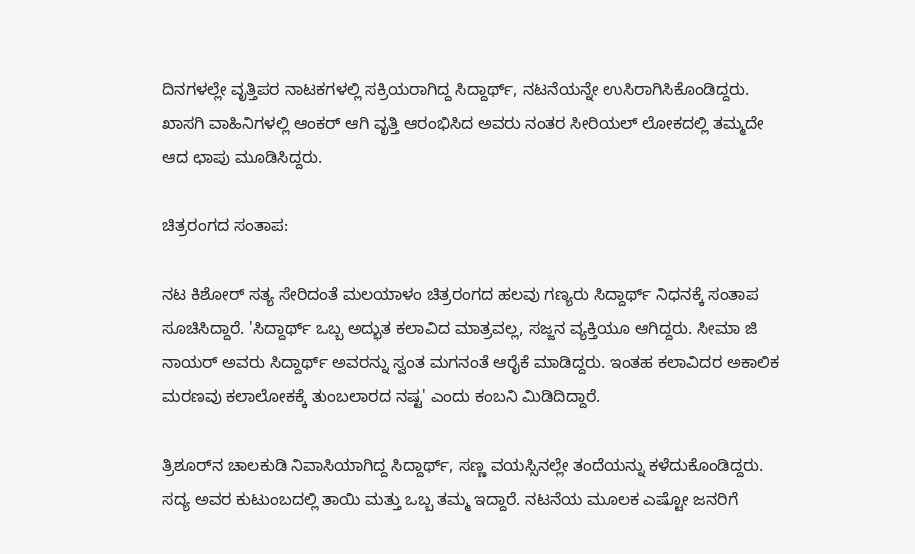ದಿನಗಳಲ್ಲೇ ವೃತ್ತಿಪರ ನಾಟಕಗಳಲ್ಲಿ ಸಕ್ರಿಯರಾಗಿದ್ದ ಸಿದ್ದಾರ್ಥ್, ನಟನೆಯನ್ನೇ ಉಸಿರಾಗಿಸಿಕೊಂಡಿದ್ದರು. ಖಾಸಗಿ ವಾಹಿನಿಗಳಲ್ಲಿ ಆಂಕರ್ ಆಗಿ ವೃತ್ತಿ ಆರಂಭಿಸಿದ ಅವರು ನಂತರ ಸೀರಿಯಲ್ ಲೋಕದಲ್ಲಿ ತಮ್ಮದೇ ಆದ ಛಾಪು ಮೂಡಿಸಿದ್ದರು.

ಚಿತ್ರರಂಗದ ಸಂತಾಪ:

ನಟ ಕಿಶೋರ್ ಸತ್ಯ ಸೇರಿದಂತೆ ಮಲಯಾಳಂ ಚಿತ್ರರಂಗದ ಹಲವು ಗಣ್ಯರು ಸಿದ್ದಾರ್ಥ್ ನಿಧನಕ್ಕೆ ಸಂತಾಪ ಸೂಚಿಸಿದ್ದಾರೆ. 'ಸಿದ್ದಾರ್ಥ್ ಒಬ್ಬ ಅದ್ಭುತ ಕಲಾವಿದ ಮಾತ್ರವಲ್ಲ, ಸಜ್ಜನ ವ್ಯಕ್ತಿಯೂ ಆಗಿದ್ದರು. ಸೀಮಾ ಜಿ ನಾಯರ್ ಅವರು ಸಿದ್ದಾರ್ಥ್ ಅವರನ್ನು ಸ್ವಂತ ಮಗನಂತೆ ಆರೈಕೆ ಮಾಡಿದ್ದರು. ಇಂತಹ ಕಲಾವಿದರ ಅಕಾಲಿಕ ಮರಣವು ಕಲಾಲೋಕಕ್ಕೆ ತುಂಬಲಾರದ ನಷ್ಟ' ಎಂದು ಕಂಬನಿ ಮಿಡಿದಿದ್ದಾರೆ.

ತ್ರಿಶೂರ್‌ನ ಚಾಲಕುಡಿ ನಿವಾಸಿಯಾಗಿದ್ದ ಸಿದ್ದಾರ್ಥ್, ಸಣ್ಣ ವಯಸ್ಸಿನಲ್ಲೇ ತಂದೆಯನ್ನು ಕಳೆದುಕೊಂಡಿದ್ದರು. ಸದ್ಯ ಅವರ ಕುಟುಂಬದಲ್ಲಿ ತಾಯಿ ಮತ್ತು ಒಬ್ಬ ತಮ್ಮ ಇದ್ದಾರೆ. ನಟನೆಯ ಮೂಲಕ ಎಷ್ಟೋ ಜನರಿಗೆ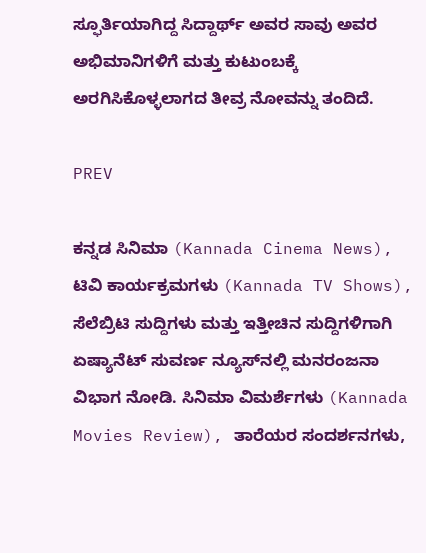ಸ್ಫೂರ್ತಿಯಾಗಿದ್ದ ಸಿದ್ದಾರ್ಥ್ ಅವರ ಸಾವು ಅವರ ಅಭಿಮಾನಿಗಳಿಗೆ ಮತ್ತು ಕುಟುಂಬಕ್ಕೆ ಅರಗಿಸಿಕೊಳ್ಳಲಾಗದ ತೀವ್ರ ನೋವನ್ನು ತಂದಿದೆ.

PREV

ಕನ್ನಡ ಸಿನಿಮಾ (Kannada Cinema News), ಟಿವಿ ಕಾರ್ಯಕ್ರಮಗಳು (Kannada TV Shows), ಸೆಲೆಬ್ರಿಟಿ ಸುದ್ದಿಗಳು ಮತ್ತು ಇತ್ತೀಚಿನ ಸುದ್ದಿಗಳಿಗಾಗಿ ಏಷ್ಯಾನೆಟ್ ಸುವರ್ಣ ನ್ಯೂಸ್‌ನಲ್ಲಿ ಮನರಂಜನಾ ವಿಭಾಗ ನೋಡಿ. ಸಿನಿಮಾ ವಿಮರ್ಶೆಗಳು (Kannada Movies Review), ತಾರೆಯರ ಸಂದರ್ಶನಗಳು,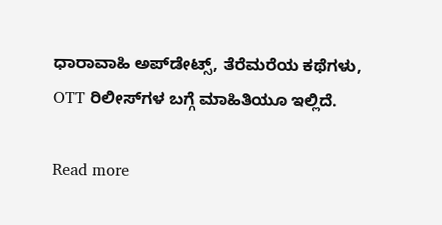ಧಾರಾವಾಹಿ ಅಪ್‌ಡೇಟ್ಸ್‌, ತೆರೆಮರೆಯ ಕಥೆಗಳು, OTT ರಿಲೀಸ್‌ಗಳ ಬಗ್ಗೆ ಮಾಹಿತಿಯೂ ಇಲ್ಲಿದೆ.

Read more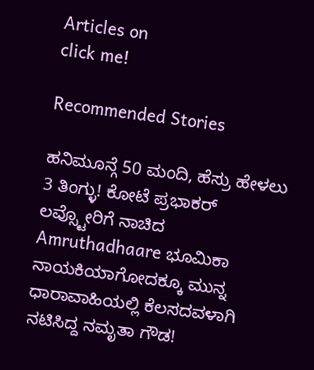Articles on
click me!

Recommended Stories

ಹನಿಮೂನ್ಗೆ 50 ಮಂದಿ, ಹೆಸ್ರು ಹೇಳಲು 3 ತಿಂಗ್ಳು! ಕೋಟೆ ಪ್ರಭಾಕರ್ ಲವ್ಸ್ಟೋರಿಗೆ ನಾಚಿದ Amruthadhaare ಭೂಮಿಕಾ
ನಾಯಕಿಯಾಗೋದಕ್ಕೂ ಮುನ್ನ ಧಾರಾವಾಹಿಯಲ್ಲಿ ಕೆಲಸದವಳಾಗಿ ನಟಿಸಿದ್ದ ನಮೃತಾ ಗೌಡ!